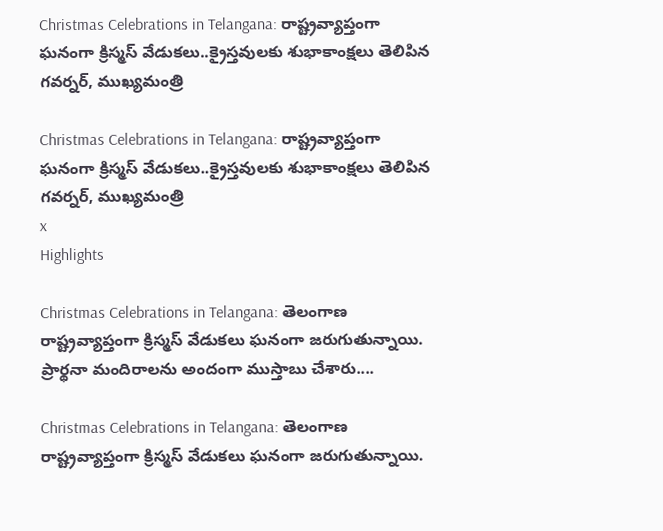Christmas Celebrations in Telangana: రాష్ట్రవ్యాప్తంగా ఘనంగా క్రిస్మస్ వేడుకలు..క్రైస్తవులకు శుభాకాంక్షలు తెలిపిన గవర్నర్, ముఖ్యమంత్రి

Christmas Celebrations in Telangana: రాష్ట్రవ్యాప్తంగా ఘనంగా క్రిస్మస్ వేడుకలు..క్రైస్తవులకు శుభాకాంక్షలు తెలిపిన గవర్నర్, ముఖ్యమంత్రి
x
Highlights

Christmas Celebrations in Telangana: తెలంగాణ రాష్ట్రవ్యాప్తంగా క్రిస్మస్ వేడుకలు ఘనంగా జరుగుతున్నాయి. ప్రార్థనా మందిరాలను అందంగా ముస్తాబు చేశారు....

Christmas Celebrations in Telangana: తెలంగాణ రాష్ట్రవ్యాప్తంగా క్రిస్మస్ వేడుకలు ఘనంగా జరుగుతున్నాయి.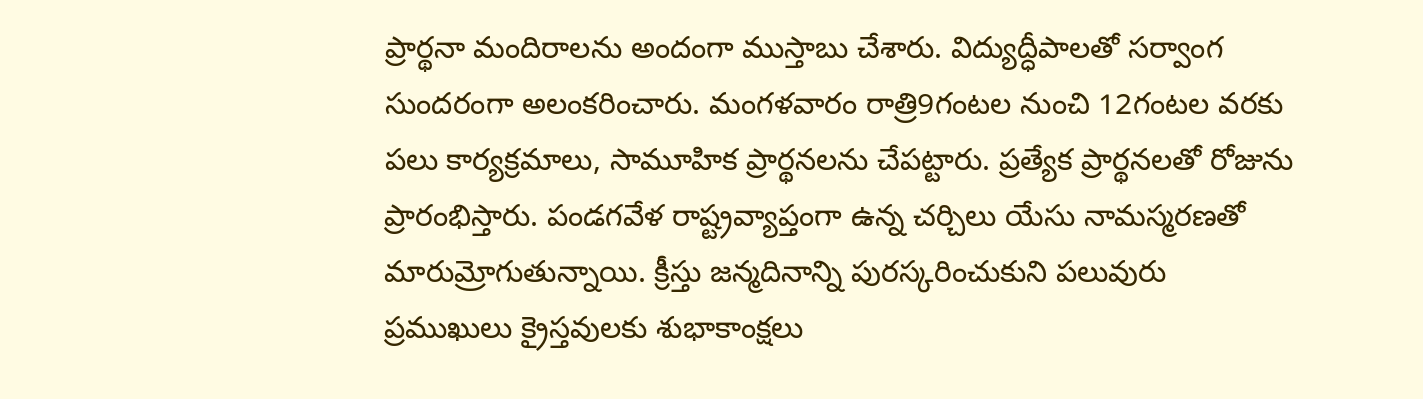ప్రార్థనా మందిరాలను అందంగా ముస్తాబు చేశారు. విద్యుద్ధీపాలతో సర్వాంగ సుందరంగా అలంకరించారు. మంగళవారం రాత్రి9గంటల నుంచి 12గంటల వరకు పలు కార్యక్రమాలు, సామూహిక ప్రార్థనలను చేపట్టారు. ప్రత్యేక ప్రార్థనలతో రోజును ప్రారంభిస్తారు. పండగవేళ రాష్ట్రవ్యాప్తంగా ఉన్న చర్చిలు యేసు నామస్మరణతో మారుమ్రోగుతున్నాయి. క్రీస్తు జన్మదినాన్ని పురస్కరించుకుని పలువురు ప్రముఖులు క్రైస్తవులకు శుభాకాంక్షలు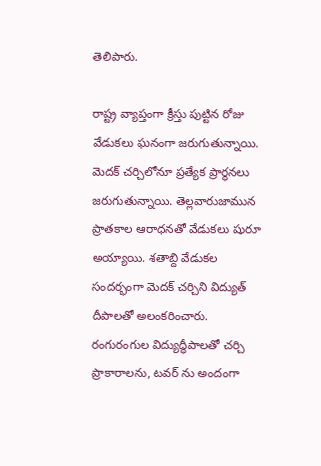తెలిపారు.

రాష్ట్ర వ్యాప్తంగా క్రీస్తు పుట్టిన రోజు వేడుకలు ఘనంగా జరుగుతున్నాయి. మెదక్ చర్చిలోనూ ప్రత్యేక ప్రార్థనలు జరుగుతున్నాయి. తెల్లవారుజామున ప్రాతకాల ఆరాధనతో వేడుకలు షురూ అయ్యాయి. శతాబ్ది వేడుకల సందర్భంగా మెదక్ చర్చిని విద్యుత్ దీపాలతో అలంకరించారు. రంగురంగుల విద్యుద్ధీపాలతో చర్చి ప్రాకారాలను, టవర్ ను అందంగా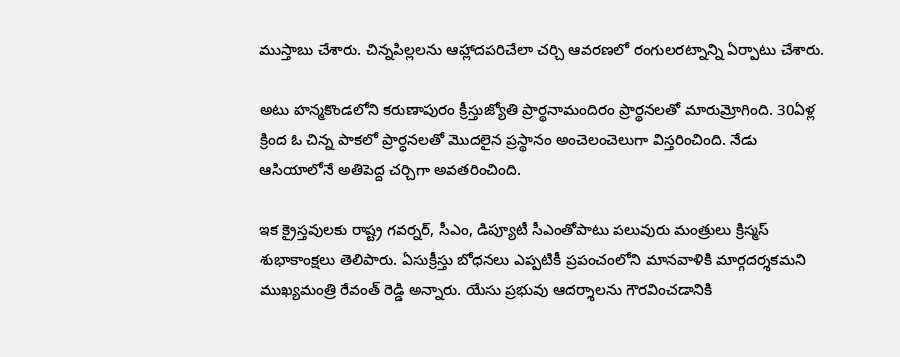ముస్తాబు చేశారు. చిన్నపిల్లలను ఆహ్లాదపరిచేలా చర్చి ఆవరణలో రంగులరట్నాన్ని ఏర్పాటు చేశారు.

అటు హన్మకొండలోని కరుణాపురం క్రీస్తుజ్యోతి ప్రార్థనామందిరం ప్రార్థనలతో మారుమ్రోగింది. 30ఏళ్ల క్రింద ఓ చిన్న పాకలో ప్రార్ధనలతో మొదలైన ప్రస్థానం అంచెలంచెలుగా విస్తరించింది. నేడు ఆసియాలోనే అతిపెద్ద చర్చిగా అవతరించింది.

ఇక క్రైస్తవులకు రాష్ట్ర గవర్నర్, సీఎం, డిప్యూటీ సీఎంతోపాటు పలువురు మంత్రులు క్రిస్మస్ శుభాకాంక్షలు తెలిపారు. ఏసుక్రీస్తు బోధనలు ఎప్పటికీ ప్రపంచంలోని మానవాళికి మార్గదర్శకమని ముఖ్యమంత్రి రేవంత్ రెడ్డి అన్నారు. యేసు ప్రభువు ఆదర్శాలను గౌరవించడానికి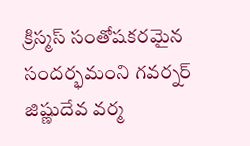క్రిస్మస్ సంతోషకరమైన సందర్భమంని గవర్నర్ జిష్ణుదేవ వర్మ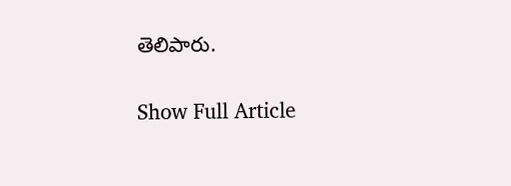తెలిపారు.

Show Full Article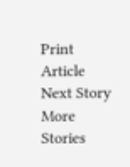Print Article
Next Story
More Stories